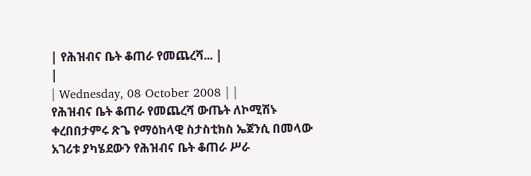| የሕዝብና ቤት ቆጠራ የመጨረሻ... |
|
| Wednesday, 08 October 2008 | |
የሕዝብና ቤት ቆጠራ የመጨረሻ ውጤት ለኮሚሽኑ ቀረበበታምሩ ጽጌ የማዕከላዊ ስታስቲክስ ኤጀንሲ በመላው አገሪቱ ያካሄደውን የሕዝብና ቤት ቆጠራ ሥራ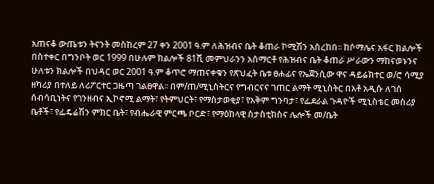አጠናቆ ውጤቱን ትናንት መስከረም 27 ቀን 2001 ዓ.ም ለሕዝብና ቤት ቆጠራ ኮሚሽን አስረከበ፡፡ ከሶማሌና አፋር ክልሎች በስተቀር በግንቦት ወር 1999 በሁሉም ክልሎች 81ሺ መምህራንን አሰማርቶ የሕዝብና ቤት ቆጠራ ሥራውን ማከናወኑንና ሁለቱን ክልሎች በህዳር ወር 2001 ዓ.ም ቆጥሮ ማጠናቀቁን የጽህፈት ቤቱ ፀሐፊና የኤጀንሲው ዋና ዳይሬክተር ወ/ሮ ሳሚያ ዘካሪያ በተለይ ለሪፖርተር ጋዜጣ ገልፀዋል፡፡ በም/ጠ/ሚኒስትርና የግብርናና ገጠር ልማት ሚኒስትር በአቶ አዲሱ ለገሰ ሰብሳቢነትና የገንዘብና ኢኮኖሚ ልማት፣ የትምህርት፣ የማስታወቂያ፣ የአቅም ግንባታ፣ የፌደራል ጉዳዮች ሚኒስቴር መስሪያ ቤቶች፣ የፌዴሬሽን ምክር ቤት፣ የብሔራዊ ምርጫ ቦርድ፣ የማዕከላዊ ስታስቲክስና ሌሎች መ/ቤት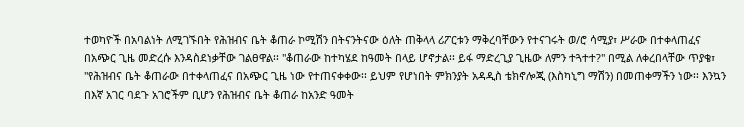ተወካዮች በአባልነት ለሚገኙበት የሕዝብና ቤት ቆጠራ ኮሚሽን በትናንትናው ዕለት ጠቅላላ ሪፖርቱን ማቅረባቸውን የተናገሩት ወ/ሮ ሳሚያ፣ ሥራው በተቀላጠፈና በአጭር ጊዜ መድረሱ እንዳስደነቃቸው ገልፀዋል፡፡ "ቆጠራው ከተካሄደ ከዓመት በላይ ሆኖታል፡፡ ይፋ ማድረጊያ ጊዜው ለምን ተጓተተ?" በሚል ለቀረበላቸው ጥያቄ፣ "የሕዝብና ቤት ቆጠራው በተቀላጠፈና በአጭር ጊዜ ነው የተጠናቀቀው፡፡ ይህም የሆነበት ምክንያት አዳዲስ ቴክኖሎጂ (እስካኒግ ማሽን) በመጠቀማችን ነው፡፡ እንኳን በእኛ አገር ባደጉ አገሮችም ቢሆን የሕዝብና ቤት ቆጠራ ከአንድ ዓመት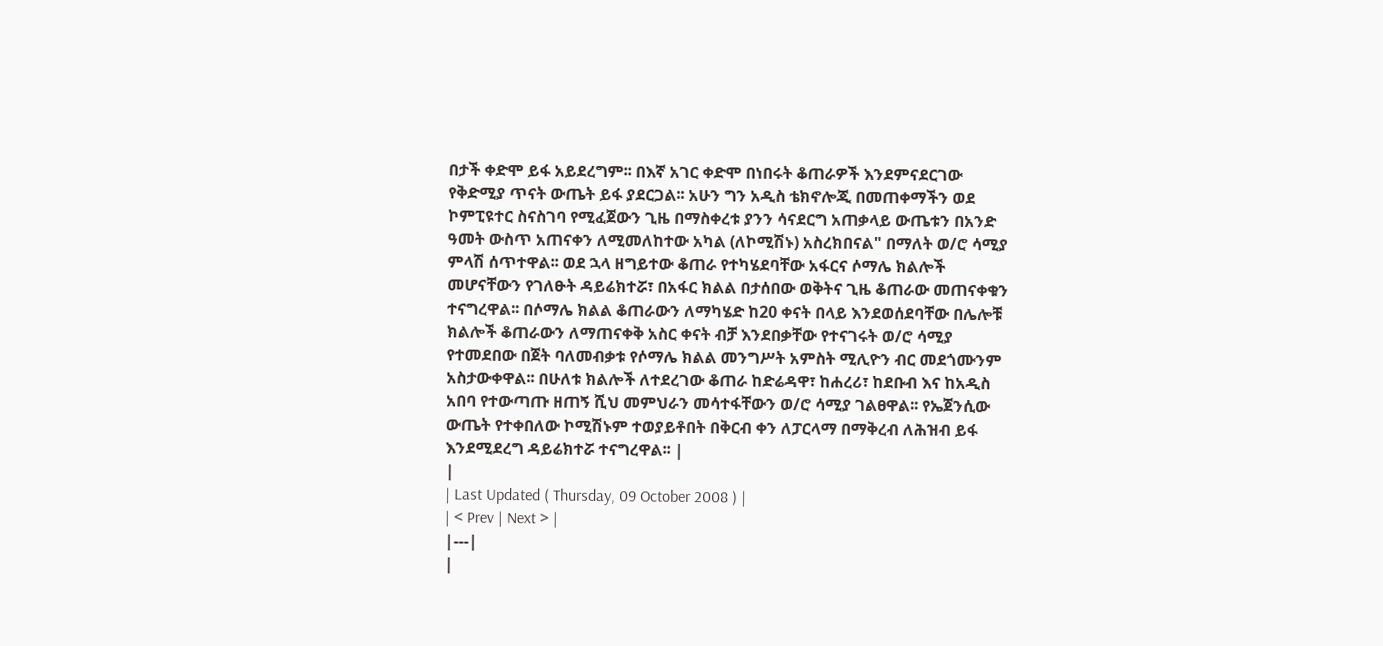በታች ቀድሞ ይፋ አይደረግም፡፡ በእኛ አገር ቀድሞ በነበሩት ቆጠራዎች እንደምናደርገው የቅድሚያ ጥናት ውጤት ይፋ ያደርጋል፡፡ አሁን ግን አዲስ ቴክኖሎጂ በመጠቀማችን ወደ ኮምፒዩተር ስናስገባ የሚፈጀውን ጊዜ በማስቀረቱ ያንን ሳናደርግ አጠቃላይ ውጤቱን በአንድ ዓመት ውስጥ አጠናቀን ለሚመለከተው አካል (ለኮሚሽኑ) አስረክበናል" በማለት ወ/ሮ ሳሚያ ምላሽ ሰጥተዋል፡፡ ወደ ኋላ ዘግይተው ቆጠራ የተካሄደባቸው አፋርና ሶማሌ ክልሎች መሆናቸውን የገለፁት ዳይሬክተሯ፣ በአፋር ክልል በታሰበው ወቅትና ጊዜ ቆጠራው መጠናቀቁን ተናግረዋል፡፡ በሶማሌ ክልል ቆጠራውን ለማካሄድ ከ20 ቀናት በላይ እንደወሰደባቸው በሌሎቹ ክልሎች ቆጠራውን ለማጠናቀቅ አስር ቀናት ብቻ እንደበቃቸው የተናገሩት ወ/ሮ ሳሚያ የተመደበው በጀት ባለመብቃቱ የሶማሌ ክልል መንግሥት አምስት ሚሊዮን ብር መደጎሙንም አስታውቀዋል፡፡ በሁለቱ ክልሎች ለተደረገው ቆጠራ ከድሬዳዋ፣ ከሐረሪ፣ ከደቡብ እና ከአዲስ አበባ የተውጣጡ ዘጠኝ ሺህ መምህራን መሳተፋቸውን ወ/ሮ ሳሚያ ገልፀዋል፡፡ የኤጀንሲው ውጤት የተቀበለው ኮሚሽኑም ተወያይቶበት በቅርብ ቀን ለፓርላማ በማቅረብ ለሕዝብ ይፋ እንደሚደረግ ዳይሬክተሯ ተናግረዋል፡፡ |
|
| Last Updated ( Thursday, 09 October 2008 ) |
| < Prev | Next > |
|---|
|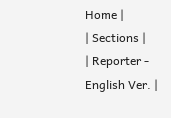Home |
| Sections |
| Reporter - English Ver. |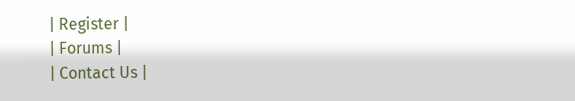| Register |
| Forums |
| Contact Us |